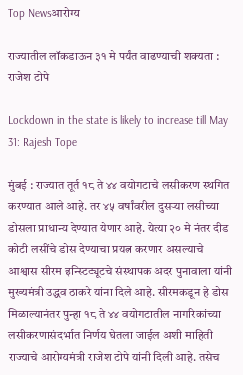Top Newsआरोग्य

राज्यातील लॉकडाऊन ३१ मे पर्यंत वाढण्याची शक्यता : राजेश टोपे

Lockdown in the state is likely to increase till May 31: Rajesh Tope

मुंबई : राज्यात तूर्त १८ ते ४४ वयोगटाचे लसीकरण स्थगित करण्यात आले आहे. तर ४५ वर्षांवरील दुसऱ्या लसीच्या डोसला प्राधान्य देण्यात येणार आहे. येत्या २० मे नंतर दीड कोटी लसींचे डोस देण्याचा प्रयत्न करणार असल्याचे आश्वास सीरम इन्स्टिट्यूटचे संस्थापक अदर पुनावाला यांनी मुख्यमंत्री उद्धव ठाकरे यांना दिले आहे. सीरमकडून हे डोस मिळाल्यानंतर पुन्हा १८ ते ४४ वयोगटातील नागरिकांच्या लसीकरणासंदर्भात निर्णय घेतला जाईल अशी माहिती राज्याचे आरोग्यमंत्री राजेश टोपे यांनी दिली आहे. तसेच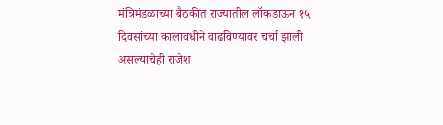मंत्रिमंडळाच्या बैठकीत राज्यातील लॉकडाऊन १५ दिवसांच्या कालावधीने वाढविण्यावर चर्चा झाली असल्याचेही राजेश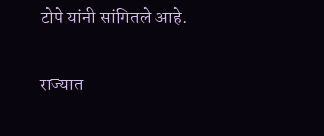टोपे यांनी सांगितले आहे.

राज्यात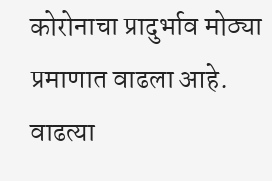कोरोनाचा प्रादुर्भाव मोठ्या प्रमाणात वाढला आहे. वाढत्या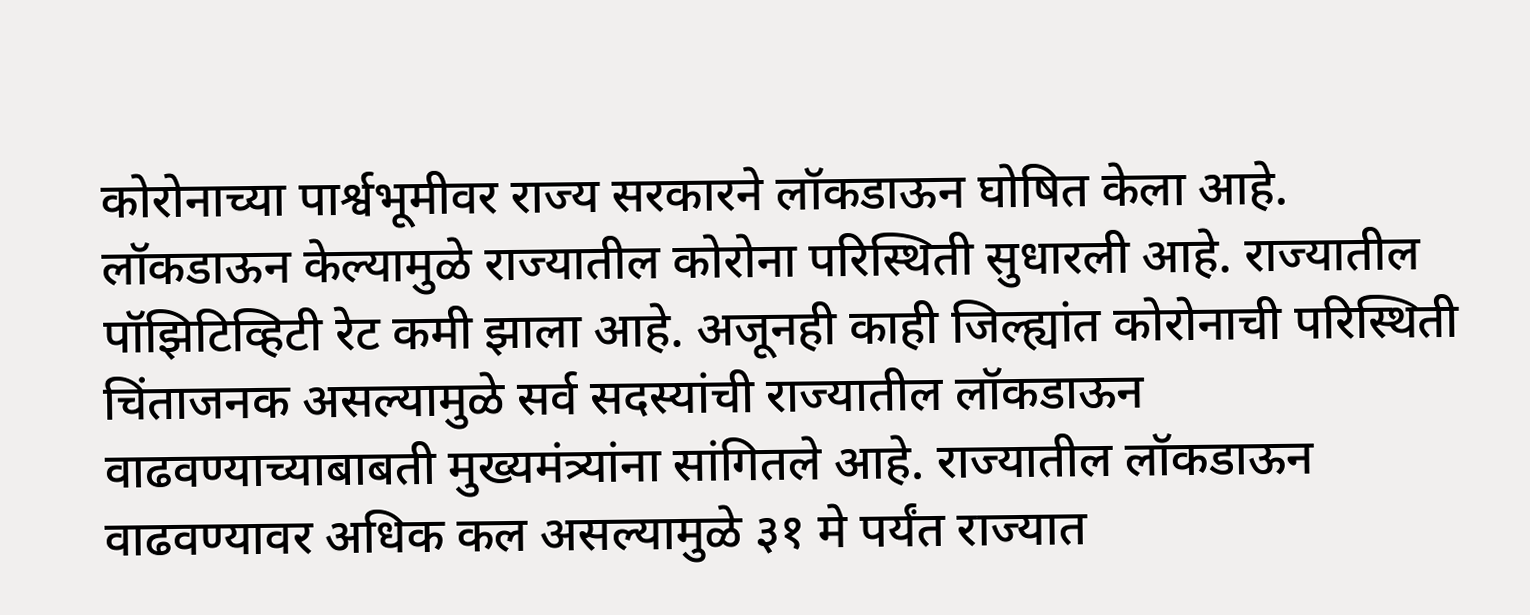कोरोनाच्या पार्श्वभूमीवर राज्य सरकारने लॉकडाऊन घोषित केला आहे. लॉकडाऊन केल्यामुळे राज्यातील कोरोना परिस्थिती सुधारली आहे. राज्यातील पॉझिटिव्हिटी रेट कमी झाला आहे. अजूनही काही जिल्ह्यांत कोरोनाची परिस्थिती चिंताजनक असल्यामुळे सर्व सदस्यांची राज्यातील लॉकडाऊन वाढवण्याच्याबाबती मुख्यमंत्र्यांना सांगितले आहे. राज्यातील लॉकडाऊन वाढवण्यावर अधिक कल असल्यामुळे ३१ मे पर्यंत राज्यात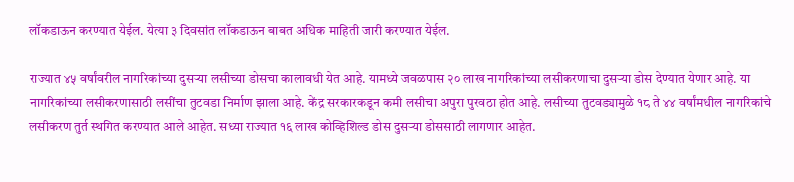लॉकडाऊन करण्यात येईल. येत्या ३ दिवसांत लॉकडाऊन बाबत अधिक माहिती जारी करण्यात येईल.

राज्यात ४५ वर्षांवरील नागरिकांच्या दुसऱ्या लसीच्या डोसचा कालावधी येत आहे. यामध्ये जवळपास २० लाख नागरिकांच्या लसीकरणाचा दुसऱ्या डोस देण्यात येणार आहे. या नागरिकांच्या लसीकरणासाठी लसींचा तुटवडा निर्माण झाला आहे. केंद्र सरकारकडून कमी लसीचा अपुरा पुरवठा होत आहे. लसीच्या तुटवड्यामुळे १८ ते ४४ वर्षांमधील नागरिकांचे लसीकरण तुर्त स्थगित करण्यात आले आहेत. सध्या राज्यात १६ लाख कोव्हिशिल्ड डोस दुसऱ्या डोससाठी लागणार आहेत.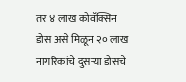तर ४ लाख कोवॅक्सिन डोस असे मिळून २० लाख नागरिकांचे दुसऱ्या डोसचे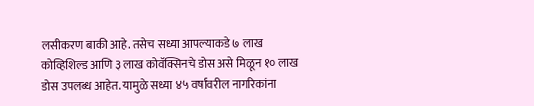लसीकरण बाकी आहे. तसेच सध्या आपल्याकडे ७ लाख कोव्हिशिल्ड आणि ३ लाख कोवॅक्सिनचे डोस असे मिळून १० लाख डोस उपलब्ध आहेत. यामुळे सध्या ४५ वर्षांवरील नागरिकांना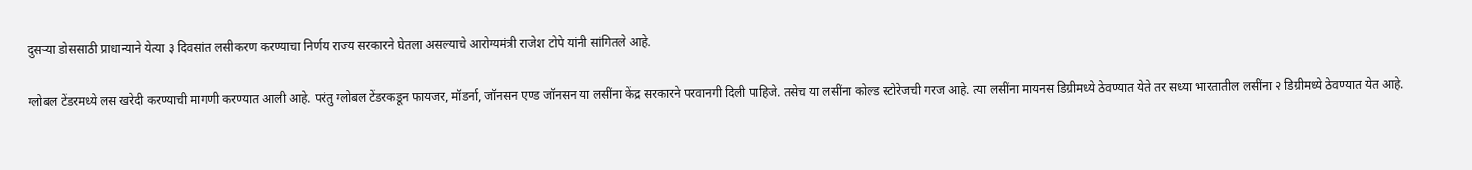दुसऱ्या डोससाठी प्राधान्याने येत्या ३ दिवसांत लसीकरण करण्याचा निर्णय राज्य सरकारने घेतला असल्याचे आरोग्यमंत्री राजेश टोपे यांनी सांगितले आहे.

ग्लोबल टेंडरमध्ये लस खरेदी करण्याची मागणी करण्यात आली आहे. परंतु ग्लोबल टेंडरकडून फायजर, मॉडर्ना, जॉनसन एण्ड जॉनसन या लसींना केंद्र सरकारने परवानगी दिली पाहिजे. तसेच या लसींना कोल्ड स्टोरेजची गरज आहे. त्या लसींना मायनस डिग्रीमध्ये ठेवण्यात येते तर सध्या भारतातील लसींना २ डिग्रीमध्ये ठेवण्यात येत आहे.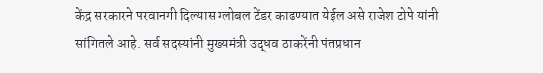केंद्र सरकारने परवानगी दिल्यास ग्लोबल टेंडर काढण्यात येईल असे राजेश टोपे यांनी सांगितले आहे. सर्व सदस्यांनी मुख्यमंत्री उद्धव ठाकरेंनी पंतप्रधान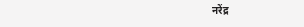नरेंद्र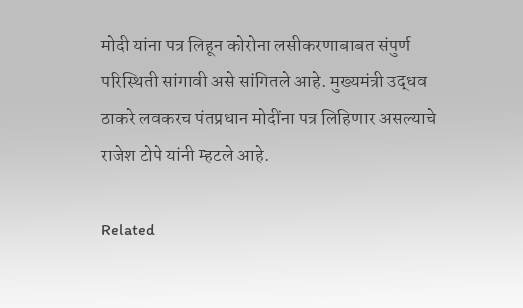मोदी यांना पत्र लिहून कोरोना लसीकरणाबाबत संपुर्ण परिस्थिती सांगावी असे सांगितले आहे. मुख्यमंत्री उद्धव ठाकरे लवकरच पंतप्रधान मोदींना पत्र लिहिणार असल्याचे राजेश टोपे यांनी म्हटले आहे.

Related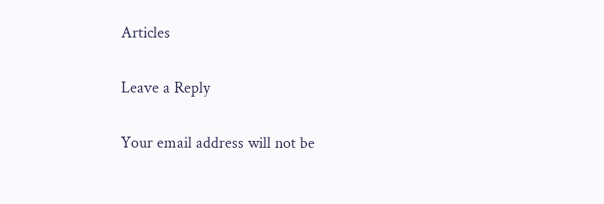Articles

Leave a Reply

Your email address will not be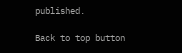published.

Back to top button